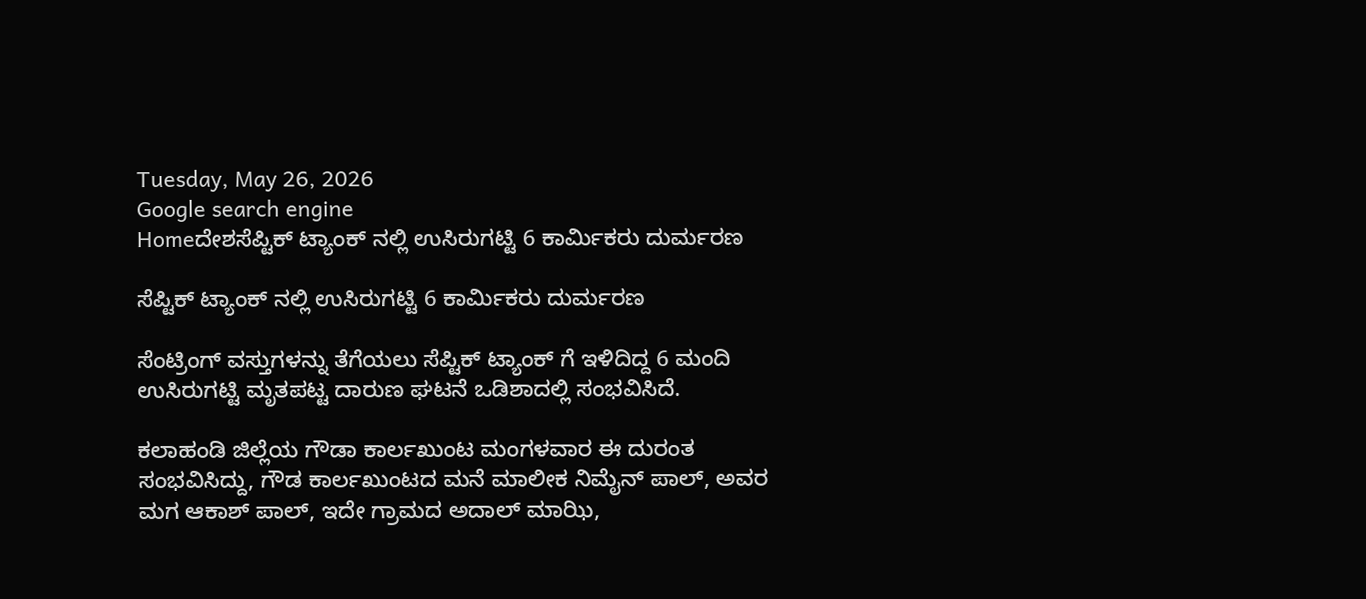Tuesday, May 26, 2026
Google search engine
Homeದೇಶಸೆಪ್ಟಿಕ್ ಟ್ಯಾಂಕ್ ನಲ್ಲಿ ಉಸಿರುಗಟ್ಟಿ 6 ಕಾರ್ಮಿಕರು ದುರ್ಮರಣ

ಸೆಪ್ಟಿಕ್ ಟ್ಯಾಂಕ್ ನಲ್ಲಿ ಉಸಿರುಗಟ್ಟಿ 6 ಕಾರ್ಮಿಕರು ದುರ್ಮರಣ

ಸೆಂಟ್ರಿಂಗ್ ವಸ್ತುಗಳನ್ನು ತೆಗೆಯಲು ಸೆಪ್ಟಿಕ್ ಟ್ಯಾಂಕ್ ಗೆ ಇಳಿದಿದ್ದ 6 ಮಂದಿ ಉಸಿರುಗಟ್ಟಿ ಮೃತಪಟ್ಟ ದಾರುಣ ಘಟನೆ ಒಡಿಶಾದಲ್ಲಿ ಸಂಭವಿಸಿದೆ.

ಕಲಾಹಂಡಿ ಜಿಲ್ಲೆಯ ಗೌಡಾ ಕಾರ್ಲಖುಂಟ ಮಂಗಳವಾರ ಈ ದುರಂತ ಸಂಭವಿಸಿದ್ದು, ಗೌಡ ಕಾರ್ಲಖುಂಟದ ಮನೆ ಮಾಲೀಕ ನಿಮೈನ್ ಪಾಲ್, ಅವರ ಮಗ ಆಕಾಶ್ ಪಾಲ್, ಇದೇ ಗ್ರಾಮದ ಅದಾಲ್ ಮಾಝಿ,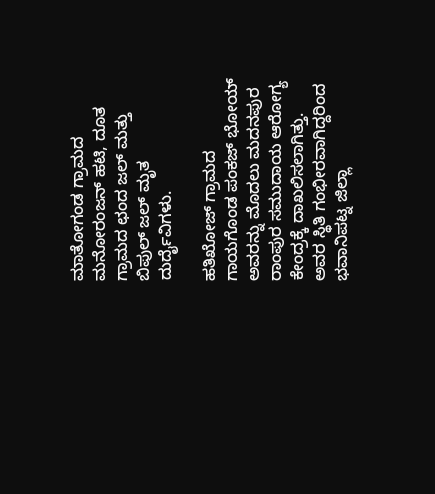ಮಾತೋಗಂಡ ಗ್ರಾಮದ ಮನೋರಂಜನ್ ಹಟಿ, ದೂತ ಗ್ರಾಮದ ಛಂದ ಜಲ್ ಮತ್ತು ಬಿಪುಲ್ ಜಲ್ ಮೃತ ದುರ್ದೈವಿಗಳು.

ಹತಿಖೋಜ್ ಗ್ರಾಮದ ಗಾಯಗೊಂಡ ಪಂಕಜ್ ಭೋಯ್ ಅವರನ್ನು ಮೊದಲು ಮದನಪುರ ರಾಂಪುರ ಸಮುದಾಯ ಆರೋಗ್ಯ ಕೇಂದ್ರಕ್ಕೆ ದಾಖಲಿಸಲಾಗಿತ್ತು. ಅವರ ಸ್ಥಿತಿ ಗಂಭೀರವಾಗಿದ್ದರಿಂದ ಭವಾನಿಪಟ್ನ ಜಿಲ್ಲಾ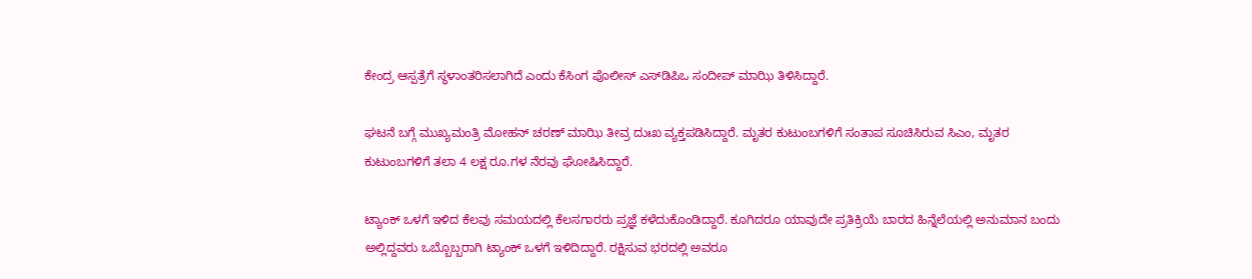ಕೇಂದ್ರ ಆಸ್ಪತ್ರೆಗೆ ಸ್ಥಳಾಂತರಿಸಲಾಗಿದೆ ಎಂದು ಕೆಸಿಂಗ ಪೊಲೀಸ್ ಎಸ್‌ಡಿಪಿಒ ಸಂದೀಪ್ ಮಾಝಿ ತಿಳಿಸಿದ್ದಾರೆ.

ಘಟನೆ ಬಗ್ಗೆ ಮುಖ್ಯಮಂತ್ರಿ ಮೋಹನ್ ಚರಣ್ ಮಾಝಿ ತೀವ್ರ ದುಃಖ ವ್ಯಕ್ತಪಡಿಸಿದ್ದಾರೆ. ಮೃತರ ಕುಟುಂಬಗಳಿಗೆ ಸಂತಾಪ ಸೂಚಿಸಿರುವ ಸಿಎಂ, ಮೃತರ ಕುಟುಂಬಗಳಿಗೆ ತಲಾ 4 ಲಕ್ಷ ರೂ.ಗಳ ನೆರವು ಘೋಷಿಸಿದ್ದಾರೆ.

ಟ್ಯಾಂಕ್ ಒಳಗೆ ಇಳಿದ ಕೆಲವು ಸಮಯದಲ್ಲಿ ಕೆಲಸಗಾರರು ಪ್ರಜ್ಞೆ ಕಳೆದುಕೊಂಡಿದ್ದಾರೆ. ಕೂಗಿದರೂ ಯಾವುದೇ ಪ್ರತಿಕ್ರಿಯೆ ಬಾರದ ಹಿನ್ನೆಲೆಯಲ್ಲಿ ಅನುಮಾನ ಬಂದು ಅಲ್ಲಿದ್ದವರು ಒಬ್ಬೊಬ್ಬರಾಗಿ ಟ್ಯಾಂಕ್ ಒಳಗೆ ಇಳಿದಿದ್ದಾರೆ. ರಕ್ಷಿಸುವ ಭರದಲ್ಲಿ ಅವರೂ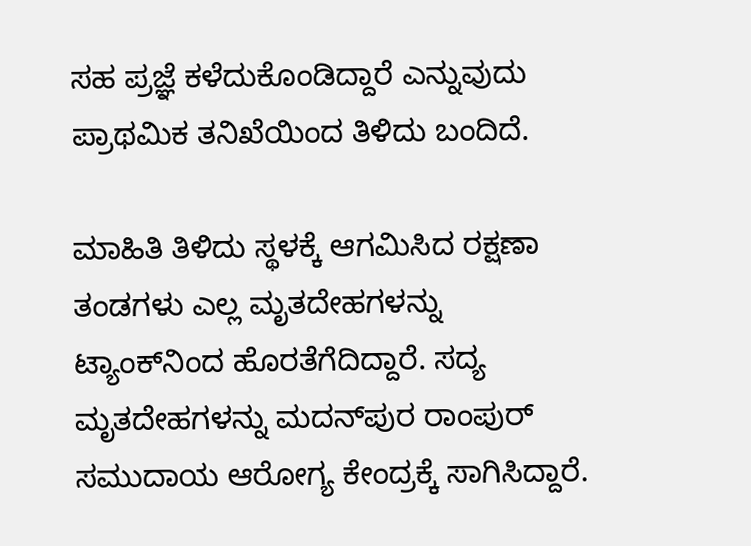ಸಹ ಪ್ರಜ್ಞೆ ಕಳೆದುಕೊಂಡಿದ್ದಾರೆ ಎನ್ನುವುದು ಪ್ರಾಥಮಿಕ ತನಿಖೆಯಿಂದ ತಿಳಿದು ಬಂದಿದೆ.

ಮಾಹಿತಿ ತಿಳಿದು ಸ್ಥಳಕ್ಕೆ ಆಗಮಿಸಿದ ರಕ್ಷಣಾ ತಂಡಗಳು ಎಲ್ಲ ಮೃತದೇಹಗಳನ್ನು ಟ್ಯಾಂಕ್‌ನಿಂದ ಹೊರತೆಗೆದಿದ್ದಾರೆ. ಸದ್ಯ ಮೃತದೇಹಗಳನ್ನು ಮದನ್‌ಪುರ ರಾಂಪುರ್ ಸಮುದಾಯ ಆರೋಗ್ಯ ಕೇಂದ್ರಕ್ಕೆ ಸಾಗಿಸಿದ್ದಾರೆ.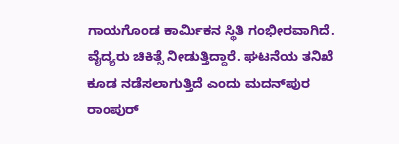ಗಾಯಗೊಂಡ ಕಾರ್ಮಿಕನ ಸ್ಥಿತಿ ಗಂಭೀರವಾಗಿದೆ. ವೈದ್ಯರು ಚಿಕಿತ್ಸೆ ನೀಡುತ್ತಿದ್ದಾರೆ. ಘಟನೆಯ ತನಿಖೆ ಕೂಡ ನಡೆಸಲಾಗುತ್ತಿದೆ ಎಂದು ಮದನ್‌ಪುರ ರಾಂಪುರ್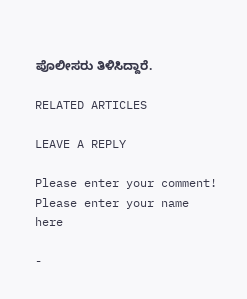ಪೊಲೀಸರು ತಿಳಿಸಿದ್ದಾರೆ.

RELATED ARTICLES

LEAVE A REPLY

Please enter your comment!
Please enter your name here

-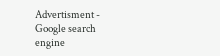Advertisment -
Google search engine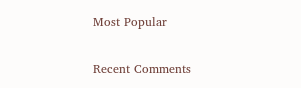Most Popular

Recent Comments